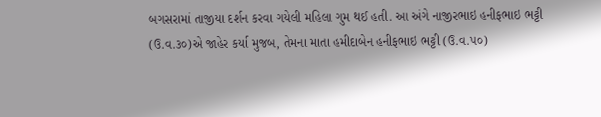બગસરામાં તાજીયા દર્શન કરવા ગયેલી મહિલા ગુમ થઈ હતી. આ અંગે નાજીરભાઇ હનીફભાઇ ભટ્ટી
(ઉ.વ.૩૦)એ જાહેર કર્યા મુજબ, તેમના માતા હમીદાબેન હનીફભાઇ ભટ્ટી (ઉ.વ.૫૦)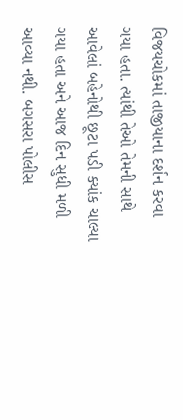વિજયચોકમાં તાજીયાના દર્શન કરવા ગયા હતા. ત્યાંથી તેઓ તેમની સાથે આવેલાં બહેનોથી છૂટા પડી ક્યાંક ચાલ્યા ગયા હતા અને આજ દિન સુધી મળી આવ્યા નથી. બગસરા પોલીસ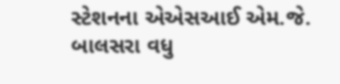સ્ટેશનના એએસઆઈ એમ.જે. બાલસરા વધુ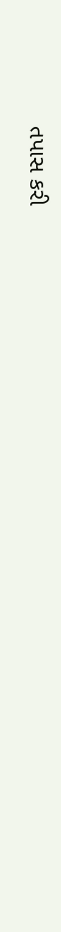તપાસ કરી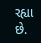રહ્યા છે.